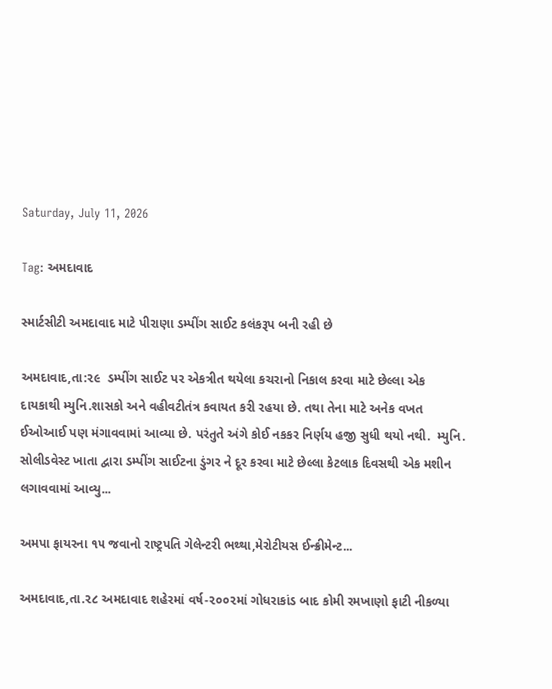Saturday, July 11, 2026

Tag: અમદાવાદ

સ્માર્ટસીટી અમદાવાદ માટે પીરાણા ડમ્પીંગ સાઈટ કલંકરૂપ બની રહી છે

અમદાવાદ,તા:૨૯  ડમ્પીંગ સાઈટ પર એકત્રીત થયેલા કચરાનો નિકાલ કરવા માટે છેલ્લા એક દાયકાથી મ્યુનિ.શાસકો અને વહીવટીતંત્ર કવાયત કરી રહયા છે. તથા તેના માટે અનેક વખત ઈઓઆઈ પણ મંગાવવામાં આવ્યા છે. પરંતુતે અંગે કોઈ નકકર નિર્ણય હજી સુધી થયો નથી.  મ્યુનિ. સોલીડવેસ્ટ ખાતા દ્વારા ડમ્પીંગ સાઈટના ડુંગર ને દૂર કરવા માટે છેલ્લા કેટલાક દિવસથી એક મશીન લગાવવામાં આવ્યુ...

અમપા ફાયરના ૧૫ જવાનો રાષ્ટ્રપતિ ગેલેન્ટરી ભથ્થા,મેરોટીયસ ઈન્ક્રીમેન્ટ...

અમદાવાદ,તા.૨૮ અમદાવાદ શહેરમાં વર્ષ-૨૦૦૨માં ગોધરાકાંડ બાદ કોમી રમખાણો ફાટી નીકળ્યા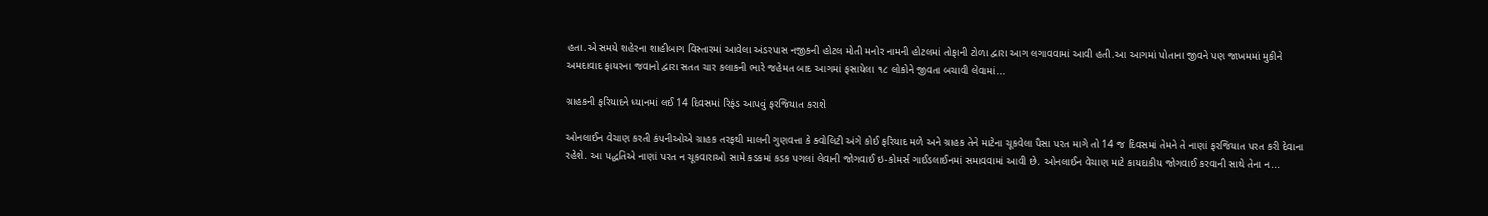હતા.એ સમયે શહેરના શાહીબાગ વિસ્તારમાં આવેલા અંડરપાસ નજીકની હોટલ મોતી મનોર નામની હોટલમાં તોફાની ટોળા દ્વારા આગ લગાવવામાં આવી હતી.આ આગમાં પોતાના જીવને પણ જાખમમાં મુકીને અમદાવાદ ફાયરના જવાનો દ્વારા સતત ચાર કલાકની ભારે જહેમત બાદ આગમાં ફસાયેલા ૧૮ લોકોને જીવતા બચાવી લેવામાં...

ગ્રાહકની ફરિયાદને ધ્યાનમાં લઈ 14 દિવસમાં રિફંડ આપવું ફરજિયાત કરાશે

ઓનલાઈન વેચાણ કરતી કંપનીઓએ ગ્રાહક તરફથી માલની ગુણવત્તા કે ક્વોલિટી અંગે કોઈ ફરિયાદ મળે અને ગ્રાહક તેને માટેના ચૂકવેલા પૈસા પરત માગે તો 14 જ દિવસમાં તેમને તે નાણાં ફરજિયાત પરત કરી દેવાના રહેશે. આ પદ્ધતિએ નાણાં પરત ન ચૂકવારાઓ સામે કડકમાં કડક પગલાં લેવાની જોગવાઈ ઇ-કોમર્સ ગાઈડલાઈનમાં સમાવવામાં આવી છે. ઓનલાઈન વેચાણ માટે કાયદાકીય જોગવાઈ કરવાની સાથે તેના ન...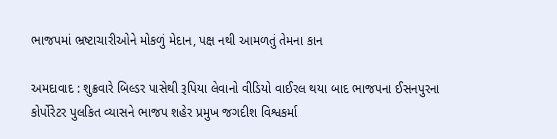ભાજપમાં ભ્રષ્ટાચારીઓને મોકળું મેદાન, પક્ષ નથી આમળતું તેમના કાન

અમદાવાદ : શુક્રવારે બિલ્ડર પાસેથી રૂપિયા લેવાનો વીડિયો વાઈરલ થયા બાદ ભાજપના ઈસનપુરના કોર્પોરેટર પુલકિત વ્યાસને ભાજપ શહેર પ્રમુખ જગદીશ વિશ્વકર્મા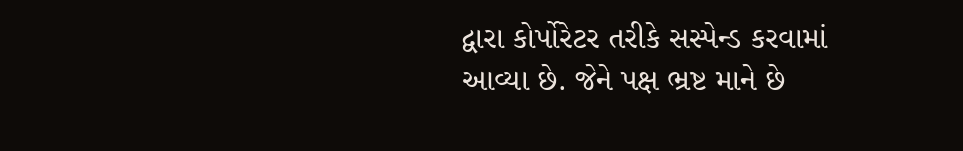દ્વારા કોર્પોરેટર તરીકે સસ્પેન્ડ કરવામાં આવ્યા છે. જેને પક્ષ ભ્રષ્ટ માને છે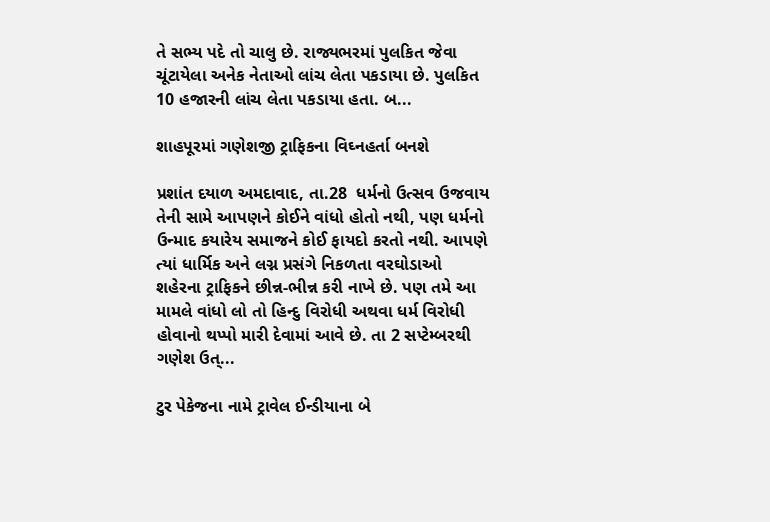તે સભ્ય પદે તો ચાલુ છે. રાજ્યભરમાં પુલકિત જેવા ચૂંટાયેલા અનેક નેતાઓ લાંચ લેતા પકડાયા છે. પુલકિત 10 હજારની લાંચ લેતા પકડાયા હતા. બ...

શાહપૂરમાં ગણેશજી ટ્રાફિકના વિઘ્નહર્તા બનશે

પ્રશાંત દયાળ અમદાવાદ, તા.28  ધર્મનો ઉત્સવ ઉજવાય તેની સામે આપણને કોઈને વાંધો હોતો નથી, પણ ધર્મનો ઉન્માદ કયારેય સમાજને કોઈ ફાયદો કરતો નથી. આપણે ત્યાં ધાર્મિક અને લગ્ન પ્રસંગે નિકળતા વરઘોડાઓ શહેરના ટ્રાફિકને છીન્ન-ભીન્ન કરી નાખે છે. પણ તમે આ મામલે વાંધો લો તો હિન્દુ વિરોધી અથવા ધર્મ વિરોધી હોવાનો થપ્પો મારી દેવામાં આવે છે. તા 2 સપ્ટેમ્બરથી ગણેશ ઉત્...

ટુર પેકેજના નામે ટ્રાવેલ ઈન્ડીયાના બે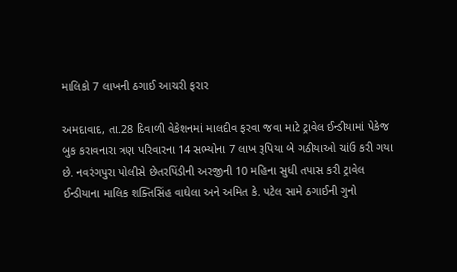માલિકો 7 લાખની ઠગાઈ આચરી ફરાર

અમદાવાદ, તા.28 દિવાળી વેકેશનમાં માલદીવ ફરવા જવા માટે ટ્રાવેલ ઈન્ડીયામાં પેકેજ બુક કરાવનારા ત્રણ પરિવારના 14 સભ્યોના 7 લાખ રૂપિયા બે ગઠીયાઓ ચાંઉ કરી ગયા છે. નવરંગપુરા પોલીસે છેતરપિંડીની અરજીની 10 મહિના સુધી તપાસ કરી ટ્રાવેલ  ઈન્ડીયાના માલિક શક્તિસિંહ વાઘેલા અને અમિત કે. પટેલ સામે ઠગાઈની ગુનો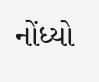નોંધ્યો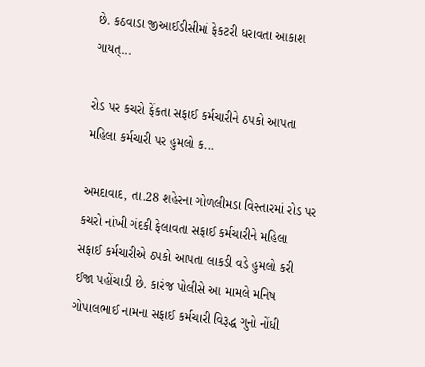છે. કઠવાડા જીઆઈડીસીમાં ફેકટરી ધરાવતા આકાશ ગાયત્...

રોડ પર કચરો ફેંકતા સફાઈ કર્મચારીને ઠપકો આપતા મહિલા કર્મચારી પર હુમલો ક...

અમદાવાદ, તા.28 શહેરના ગોળલીમડા વિસ્તારમાં રોડ પર કચરો નાંખી ગંદકી ફેલાવતા સફાઈ કર્મચારીને મહિલા સફાઈ કર્મચારીએ ઠપકો આપતા લાકડી વડે હુમલો કરી ઈજા પહોંચાડી છે. કારંજ પોલીસે આ મામલે મનિષ ગોપાલભાઈ નામના સફાઈ કર્મચારી વિરૂદ્ધ ગુનો નોંધી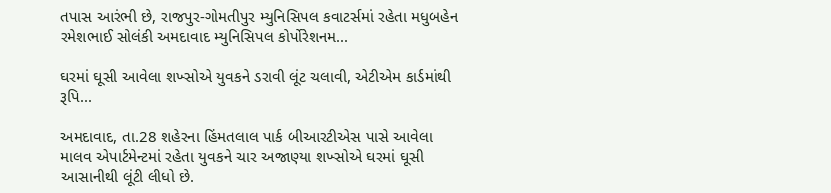તપાસ આરંભી છે, રાજપુર-ગોમતીપુર મ્યુનિસિપલ કવાટર્સમાં રહેતા મધુબહેન રમેશભાઈ સોલંકી અમદાવાદ મ્યુનિસિપલ કોર્પોરેશનમ...

ઘરમાં ઘૂસી આવેલા શખ્સોએ યુવકને ડરાવી લૂંટ ચલાવી, એટીએમ કાર્ડમાંથી રૂપિ...

અમદાવાદ, તા.28 શહેરના હિંમતલાલ પાર્ક બીઆરટીએસ પાસે આવેલા માલવ એપાર્ટમેન્ટમાં રહેતા યુવકને ચાર અજાણ્યા શખ્સોએ ઘરમાં ઘૂસી આસાનીથી લૂંટી લીધો છે.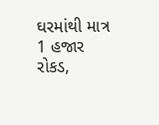ઘરમાંથી માત્ર 1 હજાર રોકડ,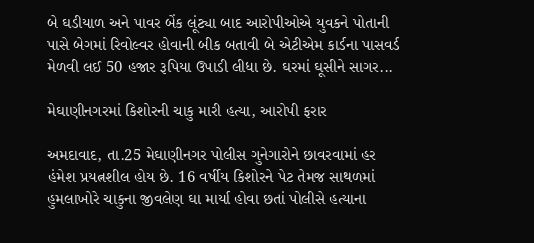બે ઘડીયાળ અને પાવર બેંક લૂંટ્યા બાદ આરોપીઓએ યુવકને પોતાની પાસે બેગમાં રિવોલ્વર હોવાની બીક બતાવી બે એટીએમ કાર્ડના પાસવર્ડ મેળવી લઈ 50 હજાર રૂપિયા ઉપાડી લીધા છે. ઘરમાં ઘૂસીને સાગર...

મેઘાણીનગરમાં કિશોરની ચાકુ મારી હત્યા, આરોપી ફરાર

અમદાવાદ, તા.25 મેઘાણીનગર પોલીસ ગુનેગારોને છાવરવામાં હર હંમેશ પ્રયત્નશીલ હોય છે. 16 વર્ષીય કિશોરને પેટ તેમજ સાથળમાં હુમલાખોરે ચાકુના જીવલેણ ઘા માર્યા હોવા છતાં પોલીસે હત્યાના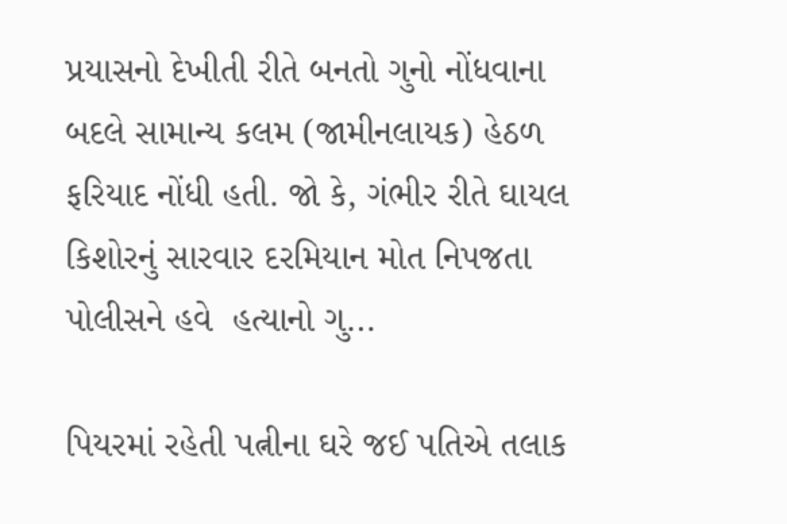પ્રયાસનો દેખીતી રીતે બનતો ગુનો નોંધવાના બદલે સામાન્ય કલમ (જામીનલાયક) હેઠળ ફરિયાદ નોંધી હતી. જો કે, ગંભીર રીતે ઘાયલ કિશોરનું સારવાર દરમિયાન મોત નિપજતા પોલીસને હવે  હત્યાનો ગુ...

પિયરમાં રહેતી પત્નીના ઘરે જઈ પતિએ તલાક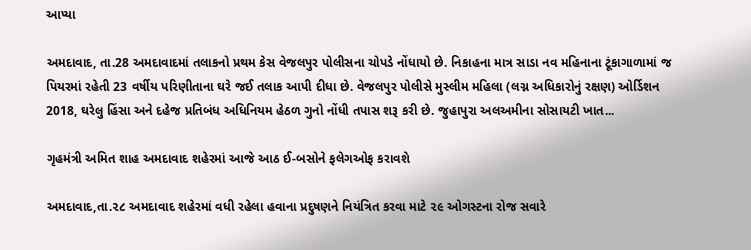આપ્યા

અમદાવાદ, તા.28 અમદાવાદમાં તલાકનો પ્રથમ કેસ વેજલપુર પોલીસના ચોપડે નોંધાયો છે. નિકાહના માત્ર સાડા નવ મહિનાના ટૂંકાગાળામાં જ પિયરમાં રહેતી 23 વર્ષીય પરિણીતાના ઘરે જઈ તલાક આપી દીધા છે. વેજલપુર પોલીસે મુસ્લીમ મહિલા (લગ્ન અધિકારોનું રક્ષણ) ઓર્ડિશન 2018, ઘરેલુ હિંસા અને દહેજ પ્રતિબંધ અધિનિયમ હેઠળ ગુનો નોંધી તપાસ શરૂ કરી છે. જુહાપુરા અલઅમીના સોસાયટી ખાત...

ગૃહમંત્રી અમિત શાહ અમદાવાદ શહેરમાં આજે આઠ ઈ-બસોને ફલેગઓફ કરાવશે

અમદાવાદ,તા.૨૮ અમદાવાદ શહેરમાં વધી રહેલા હવાના પ્રદુષણને નિયંત્રિત કરવા માટે ૨૯ ઓગસ્ટના રોજ સવારે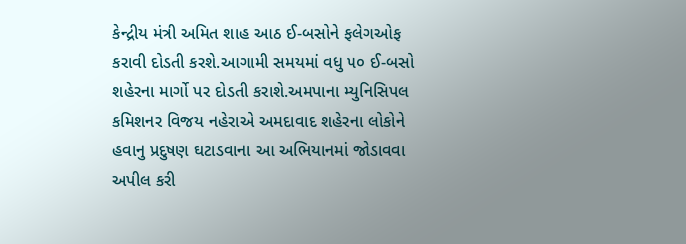કેન્દ્રીય મંત્રી અમિત શાહ આઠ ઈ-બસોને ફલેગઓફ કરાવી દોડતી કરશે.આગામી સમયમાં વધુ ૫૦ ઈ-બસો શહેરના માર્ગો પર દોડતી કરાશે.અમપાના મ્યુનિસિપલ કમિશનર વિજય નહેરાએ અમદાવાદ શહેરના લોકોને હવાનુ પ્રદુષણ ઘટાડવાના આ અભિયાનમાં જોડાવવા અપીલ કરી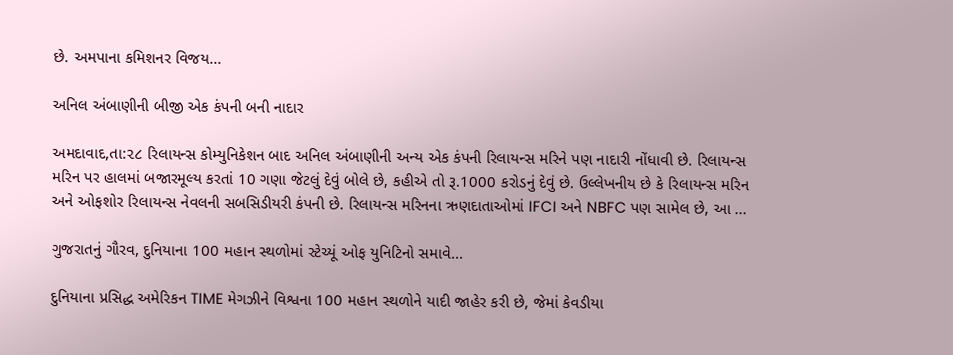છે. અમપાના કમિશનર વિજય...

અનિલ અંબાણીની બીજી એક કંપની બની નાદાર

અમદાવાદ,તા:૨૮ રિલાયન્સ કોમ્યુનિકેશન બાદ અનિલ અંબાણીની અન્ય એક કંપની રિલાયન્સ મરિને પણ નાદારી નોંધાવી છે. રિલાયન્સ મરિન પર હાલમાં બજારમૂલ્ય કરતાં 10 ગણા જેટલું દેવું બોલે છે, કહીએ તો રૂ.1000 કરોડનું દેવું છે. ઉલ્લેખનીય છે કે રિલાયન્સ મરિન અને ઓફશોર રિલાયન્સ નેવલની સબસિડીયરી કંપની છે. રિલાયન્સ મરિનના ઋણદાતાઓમાં IFCI અને NBFC પણ સામેલ છે, આ ...

ગુજરાતનું ગૌરવ, દુનિયાના 100 મહાન સ્થળોમાં સ્ટેચ્યૂં ઓફ યુનિટિનો સમાવે...

દુનિયાના પ્રસિદ્ધ અમેરિકન TIME મેગઝીને વિશ્વના 100 મહાન સ્થળોને યાદી જાહેર કરી છે, જેમાં કેવડીયા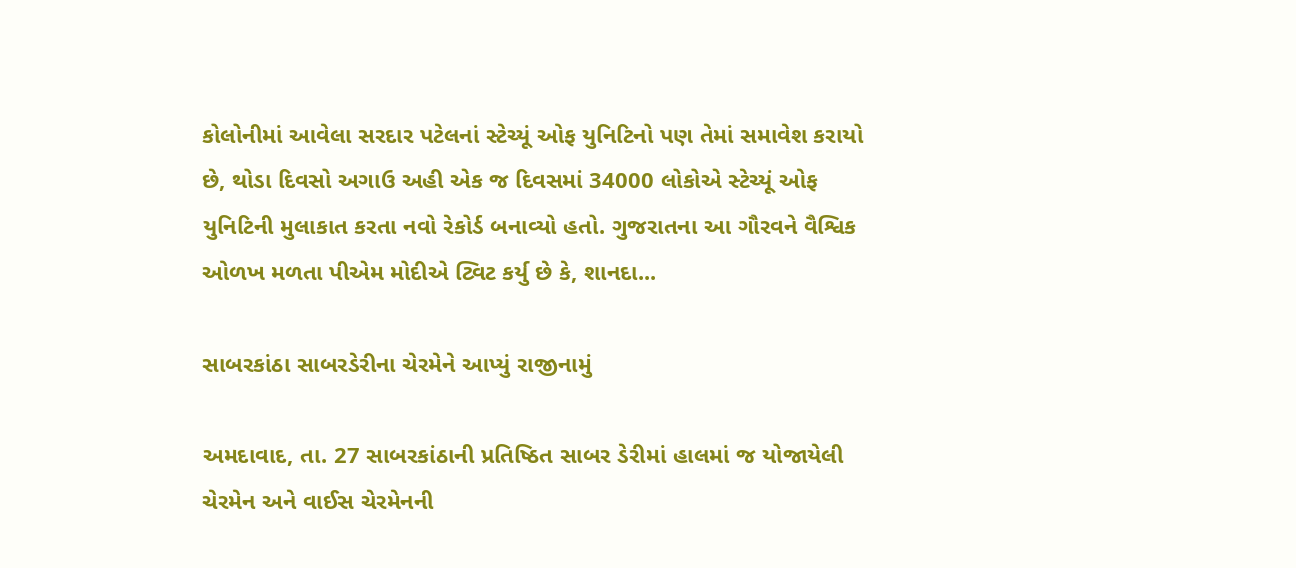કોલોનીમાં આવેલા સરદાર પટેલનાં સ્ટેચ્યૂં ઓફ યુનિટિનો પણ તેમાં સમાવેશ કરાયો છે, થોડા દિવસો અગાઉ અહી એક જ દિવસમાં 34000 લોકોએ સ્ટેચ્યૂં ઓફ યુનિટિની મુલાકાત કરતા નવો રેકોર્ડ બનાવ્યો હતો. ગુજરાતના આ ગૌરવને વૈશ્વિક ઓળખ મળતા પીએમ મોદીએ ટ્વિટ કર્યુ છે કે, શાનદા...

સાબરકાંઠા સાબરડેરીના ચેરમેને આપ્યું રાજીનામું

અમદાવાદ, તા. 27 સાબરકાંઠાની પ્રતિષ્ઠિત સાબર ડેરીમાં હાલમાં જ યોજાયેલી ચેરમેન અને વાઈસ ચેરમેનની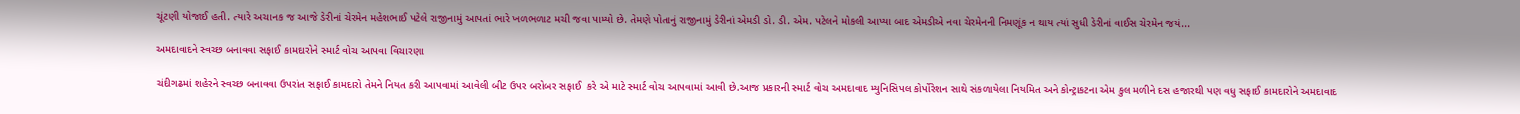ચૂંટણી યોજાઈ હતી. ત્યારે અચાનક જ આજે ડેરીનાં ચેરમેન મહેશભાઈ પટેલે રાજીનામું આપતાં ભારે ખળભળાટ મચી જવા પામ્યો છે. તેમણે પોતાનું રાજીનામું ડેરીનાં એમડી ડો. ડી. એમ. પટેલને મોકલી આપ્યા બાદ એમડીએ નવા ચેરમેનની નિમણૂંક ન થાય ત્યાં સુધી ડેરીનાં વાઈસ ચેરમેન જયં...

અમદાવાદને સ્વચ્છ બનાવવા સફાઈ કામદારોને સ્માર્ટ વોચ આપવા વિચારણા

ચંદીગઢમાં શહેરને સ્વચ્છ બનાવવા ઉપરાંત સફાઈ કામદારો તેમને નિયત કરી આપવામાં આવેલી બીટ ઉપર બરોબર સફાઈ  કરે એ માટે સ્માર્ટ વોચ આપવામાં આવી છે.આજ પ્રકારની સ્માર્ટ વોચ અમદાવાદ મ્યુનિસિપલ કોર્પોરેશન સાથે સંકળાયેલા નિયમિત અને કોન્ટ્રાકટના એમ કુલ મળીને દસ હજારથી પણ વધુ સફાઈ કામદારોને અમદાવાદ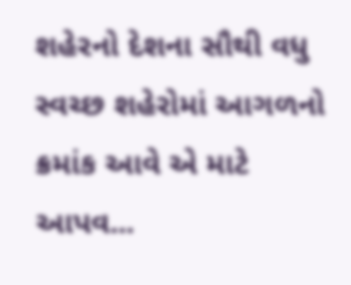શહેરનો દેશના સૌથી વધુ સ્વચ્છ શહેરોમાં આગળનો ક્રમાંક આવે એ માટે આપવ...